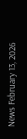News February 13, 2026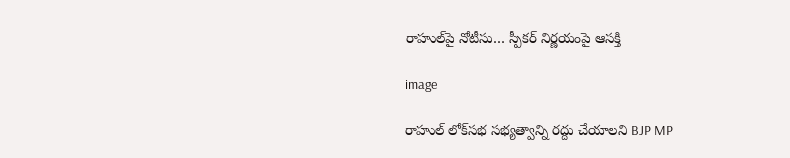రాహుల్‌పై నోటీసు… స్పీకర్ నిర్ణయంపై ఆసక్తి

image

రాహుల్ లోక్‌సభ సభ్యత్వాన్ని రద్దు చేయాలని BJP MP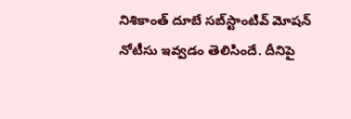నిశికాంత్ దూబే సబ్‌స్టాంటివ్ మోషన్ నోటీసు ఇవ్వడం తెలిసిందే. దీనిపై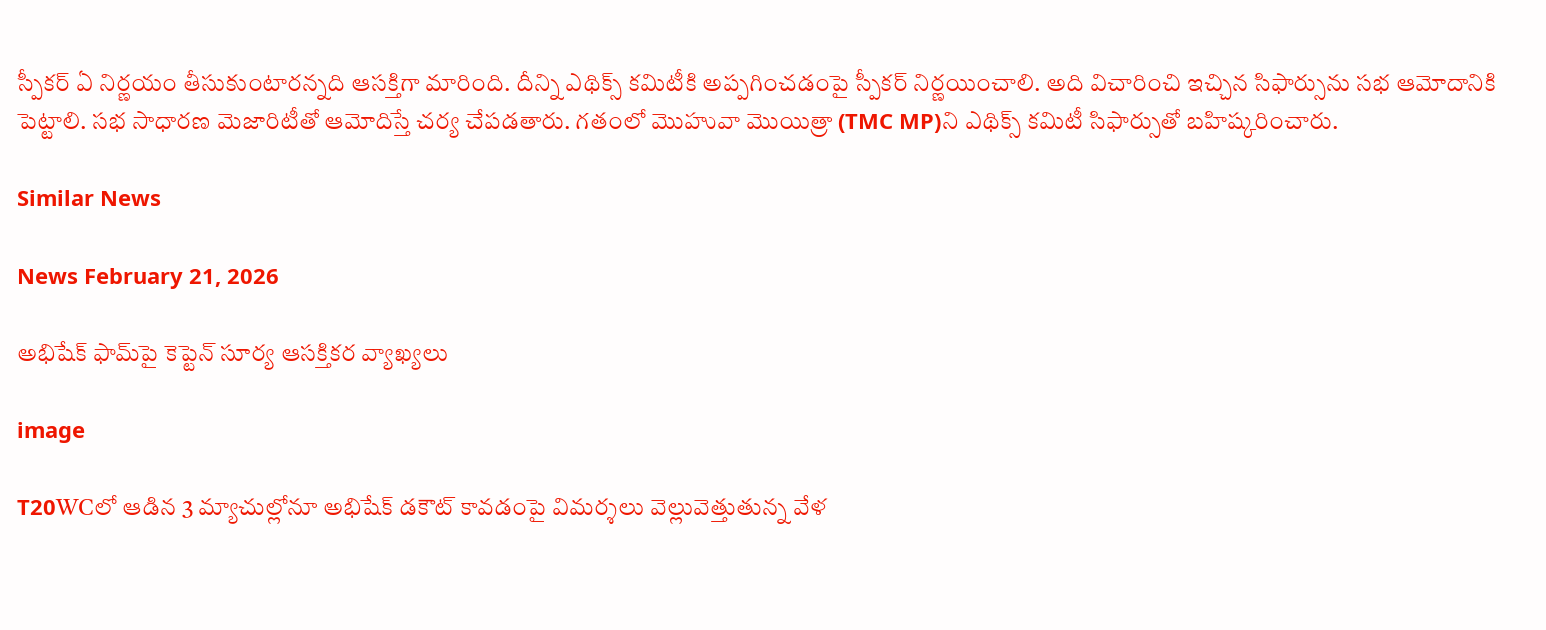స్పీకర్ ఏ నిర్ణయం తీసుకుంటారన్నది ఆసక్తిగా మారింది. దీన్ని ఎథిక్స్ కమిటీకి అప్పగించడంపై స్పీకర్ నిర్ణయించాలి. అది విచారించి ఇచ్చిన సిఫార్సును సభ ఆమోదానికి పెట్టాలి. సభ సాధారణ మెజారిటీతో ఆమోదిస్తే చర్య చేపడతారు. గతంలో మొహువా మొయిత్రా (TMC MP)ని ఎథిక్స్ కమిటీ సిఫార్సుతో బహిష్కరించారు.

Similar News

News February 21, 2026

అభిషేక్ ఫామ్‌పై కెప్టెన్ సూర్య ఆసక్తికర వ్యాఖ్యలు

image

T20WCలో ఆడిన 3 మ్యాచుల్లోనూ అభిషేక్ డకౌట్ కావడంపై విమర్శలు వెల్లువెత్తుతున్న వేళ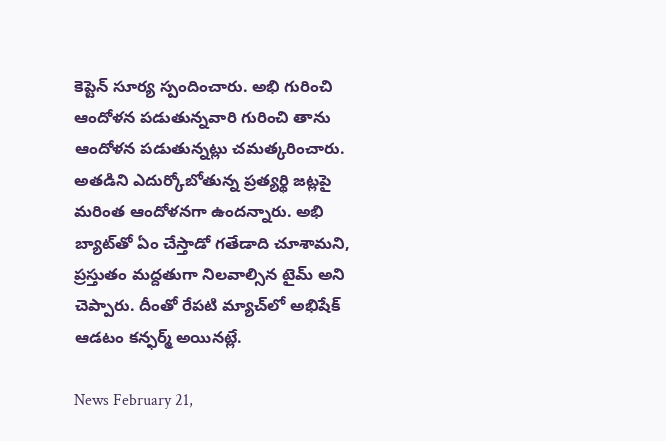కెప్టెన్ సూర్య స్పందించారు. అభి గురించి ఆందోళన పడుతున్నవారి గురించి తాను ఆందోళన పడుతున్నట్లు చమత్కరించారు. అతడిని ఎదుర్కోబోతున్న ప్రత్యర్థి జట్లపై మరింత ఆందోళనగా ఉందన్నారు. అభి బ్యాట్‌తో ఏం చేస్తాడో గతేడాది చూశామని, ప్రస్తుతం మద్దతుగా నిలవాల్సిన టైమ్ అని చెప్పారు. దీంతో రేపటి మ్యాచ్‌లో అభిషేక్ ఆడటం కన్ఫర్మ్ అయినట్లే.

News February 21,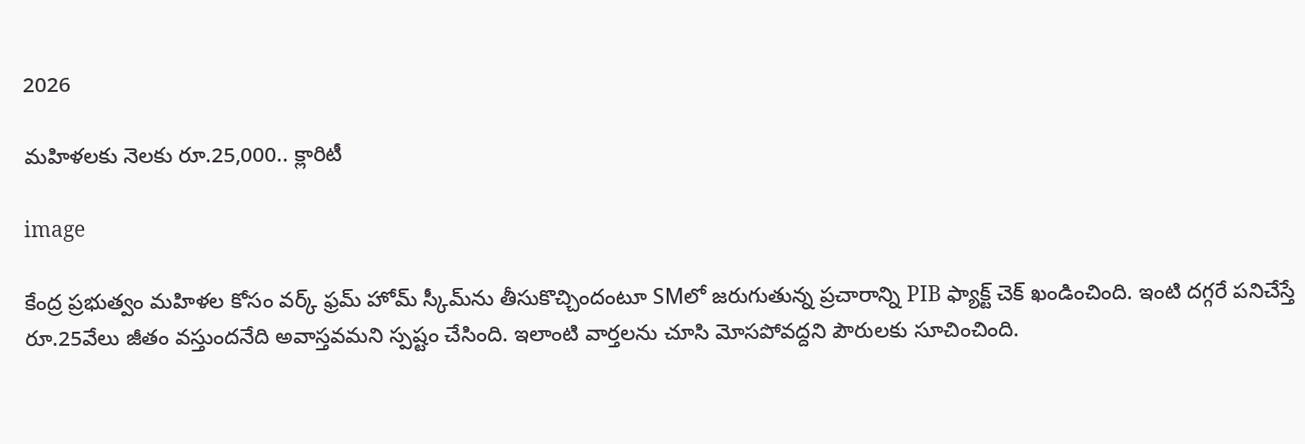2026

మహిళలకు నెలకు రూ.25,000.. క్లారిటీ

image

కేంద్ర ప్రభుత్వం మహిళల కోసం వర్క్ ఫ్రమ్ హోమ్ స్కీమ్‌ను తీసుకొచ్చిందంటూ SMలో జరుగుతున్న ప్రచారాన్ని PIB ఫ్యాక్ట్ చెక్ ఖండించింది. ఇంటి దగ్గరే పనిచేస్తే రూ.25వేలు జీతం వస్తుందనేది అవాస్తవమని స్పష్టం చేసింది. ఇలాంటి వార్తలను చూసి మోసపోవద్దని పౌరులకు సూచించింది.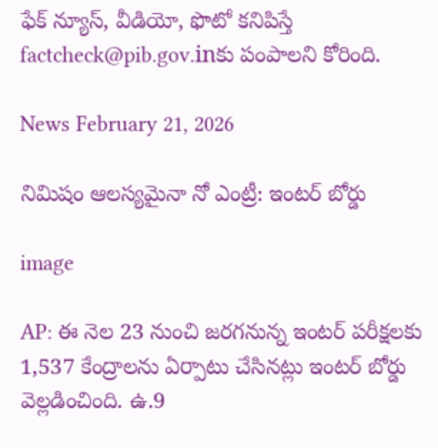ఫేక్ న్యూస్, వీడియో, ఫొటో కనిపిస్తే factcheck@pib.gov.inకు పంపాలని కోరింది.

News February 21, 2026

నిమిషం ఆలస్యమైనా నో ఎంట్రీ: ఇంటర్ బోర్డు

image

AP: ఈ నెల 23 నుంచి జరగనున్న ఇంటర్ పరీక్షలకు 1,537 కేంద్రాలను ఏర్పాటు చేసినట్లు ఇంటర్ బోర్డు వెల్లడించింది. ఉ.9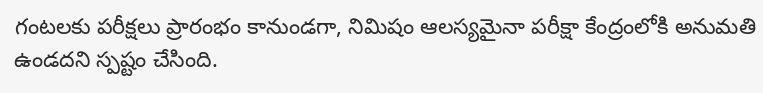గంటలకు పరీక్షలు ప్రారంభం కానుండగా, నిమిషం ఆలస్యమైనా పరీక్షా కేంద్రంలోకి అనుమతి ఉండదని స్పష్టం చేసింది.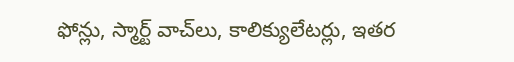ఫోన్లు, స్మార్ట్ వాచ్‌లు, కాలిక్యులేటర్లు, ఇతర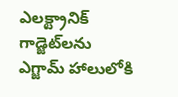ఎలక్ట్రానిక్ గాడ్జెట్‌లను ఎగ్జామ్ హాలులోకి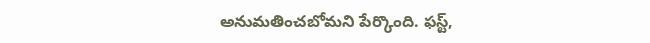అనుమతించబోమని పేర్కొంది. ఫస్ట్,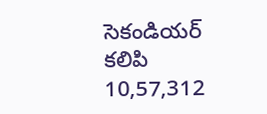సెకండియర్ కలిపి 10,57,312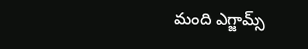మంది ఎగ్జామ్స్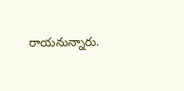రాయనున్నారు.